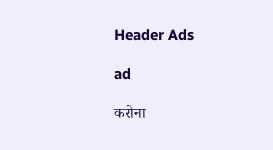Header Ads

ad

करोना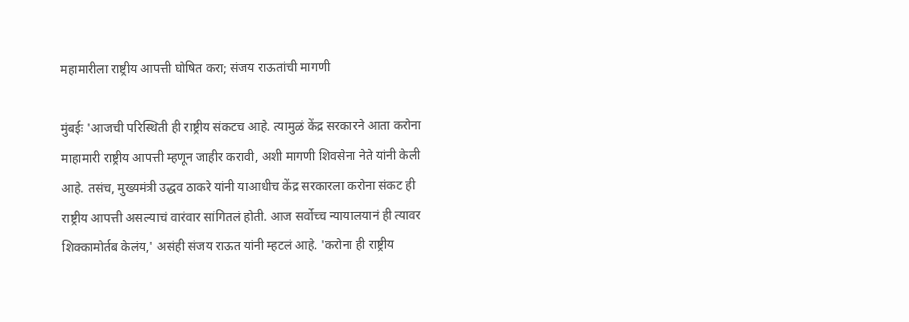महामारीला राष्ट्रीय आपत्ती घोषित करा; संजय राऊतांची मागणी

मुंबईः 'आजची परिस्थिती ही राष्ट्रीय संकटच आहे. त्यामुळं केंद्र सरकारने आता करोना माहामारी राष्ट्रीय आपत्ती म्हणून जाहीर करावी, अशी मागणी शिवसेना नेते यांनी केली आहे. तसंच, मुख्यमंत्री उद्धव ठाकरे यांनी याआधीच केंद्र सरकारला करोना संकट ही राष्ट्रीय आपत्ती असल्याचं वारंवार सांगितलं होती. आज सर्वोच्च न्यायालयानं ही त्यावर शिक्कामोर्तब केलंय,' असंही संजय राऊत यांनी म्हटलं आहे. 'करोना ही राष्ट्रीय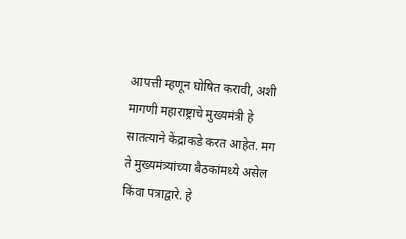आपत्ती म्हणून घोषित करावी, अशी मागणी महाराष्ट्राचे मुख्यमंत्री हे सातत्याने केंद्राकडे करत आहेत. मग ते मुख्यमंत्र्यांच्या बैठकांमध्ये असेल किंवा पत्राद्वारे. हे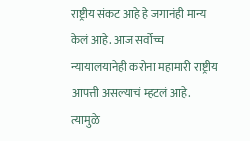राष्ट्रीय संकट आहे हे जगानंही मान्य केलं आहे. आज सर्वोच्च न्यायालयानेही करोना महामारी राष्ट्रीय आपत्ती असल्याचं म्हटलं आहे. त्यामुळे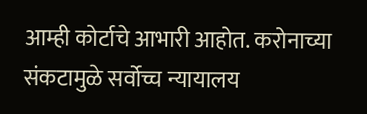आम्ही कोर्टाचे आभारी आहोत. करोनाच्या संकटामुळे सर्वोच्च न्यायालय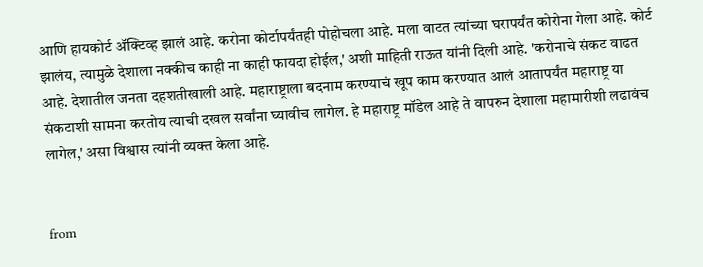आणि हायकोर्ट ॲक्टिव्ह झालं आहे. करोना कोर्टापर्यंतही पोहोचला आहे. मला वाटत त्यांच्या घरापर्यंत कोरोना गेला आहे. कोर्ट झालंय, त्यामुळे देशाला नक्कीच काही ना काही फायदा होईल,' अशी माहिती राऊत यांनी दिली आहे. 'करोनाचे संकट वाढत आहे. देशातील जनता दहशतीखाली आहे. महाराष्ट्राला बदनाम करण्याचं खूप काम करण्यात आलं आतापर्यंत महाराष्ट्र या संकटाशी सामना करतोय त्याची दखल सर्वांना घ्यावीच लागेल. हे महाराष्ट्र मॉडेल आहे ते वापरुन देशाला महामारीशी लढावंच लागेल,' असा विश्वास त्यांनी व्यक्त केला आहे.


from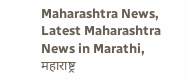Maharashtra News, Latest Maharashtra News in Marathi, महाराष्ट्र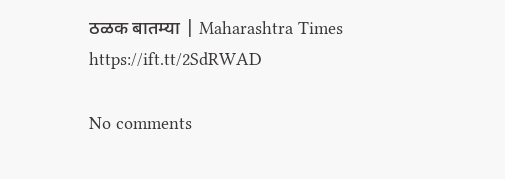ठळक बातम्या | Maharashtra Times https://ift.tt/2SdRWAD

No comments